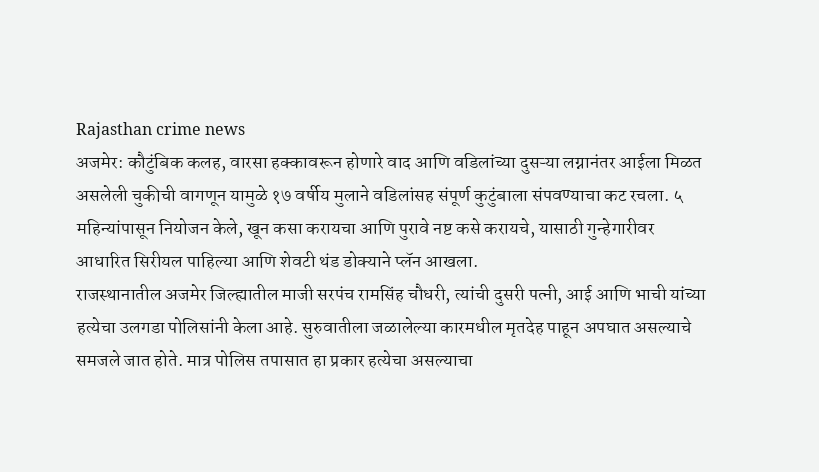Rajasthan crime news
अजमेर: कौटुंबिक कलह, वारसा हक्कावरून होणारे वाद आणि वडिलांच्या दुसऱ्या लग्नानंतर आईला मिळत असलेली चुकीची वागणून यामुळे १७ वर्षीय मुलाने वडिलांसह संपूर्ण कुटुंबाला संपवण्याचा कट रचला. ५ महिन्यांपासून नियोजन केले, खून कसा करायचा आणि पुरावे नष्ट कसे करायचे, यासाठी गुन्हेगारीवर आधारित सिरीयल पाहिल्या आणि शेवटी थंड डोक्याने प्लॅन आखला.
राजस्थानातील अजमेर जिल्ह्यातील माजी सरपंच रामसिंह चौधरी, त्यांची दुसरी पत्नी, आई आणि भाची यांच्या हत्येचा उलगडा पोलिसांनी केला आहे. सुरुवातीला जळालेल्या कारमधील मृतदेह पाहून अपघात असल्याचे समजले जात होते. मात्र पोलिस तपासात हा प्रकार हत्येचा असल्याचा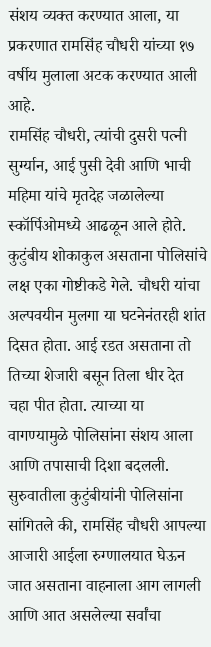संशय व्यक्त करण्यात आला, या प्रकरणात रामसिंह चौधरी यांच्या १७ वर्षीय मुलाला अटक करण्यात आली आहे.
रामसिंह चौधरी, त्यांची दुसरी पत्नी सुर्ग्यान, आई पुसी देवी आणि भाची महिमा यांचे मृतदेह जळालेल्या स्कॉर्पिओमध्ये आढळून आले होते. कुटुंबीय शोकाकुल असताना पोलिसांचे लक्ष एका गोष्टीकडे गेले. चौधरी यांचा अल्पवयीन मुलगा या घटनेनंतरही शांत दिसत होता. आई रडत असताना तो तिच्या शेजारी बसून तिला धीर देत चहा पीत होता. त्याच्या या वागण्यामुळे पोलिसांना संशय आला आणि तपासाची दिशा बदलली.
सुरुवातीला कुटुंबीयांनी पोलिसांना सांगितले की, रामसिंह चौधरी आपल्या आजारी आईला रुग्णालयात घेऊन जात असताना वाहनाला आग लागली आणि आत असलेल्या सर्वांचा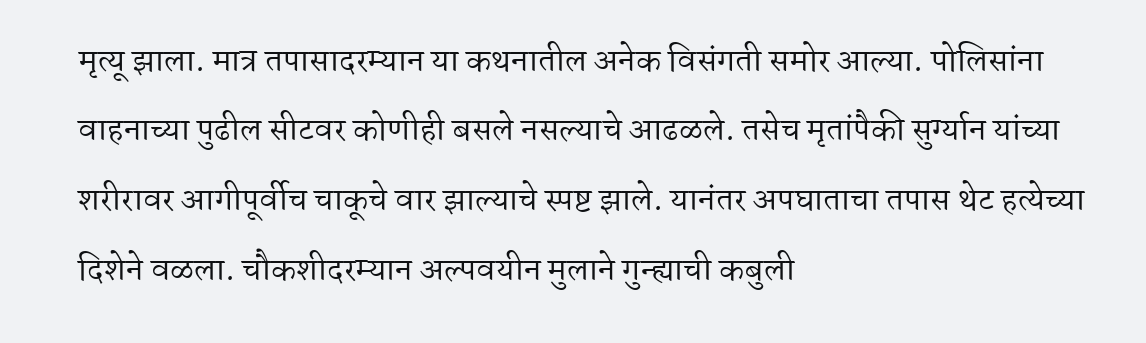मृत्यू झाला. मात्र तपासादरम्यान या कथनातील अनेक विसंगती समोर आल्या. पोलिसांना वाहनाच्या पुढील सीटवर कोणीही बसले नसल्याचे आढळले. तसेच मृतांपैकी सुर्ग्यान यांच्या शरीरावर आगीपूर्वीच चाकूचे वार झाल्याचे स्पष्ट झाले. यानंतर अपघाताचा तपास थेट हत्येच्या दिशेने वळला. चौकशीदरम्यान अल्पवयीन मुलाने गुन्ह्याची कबुली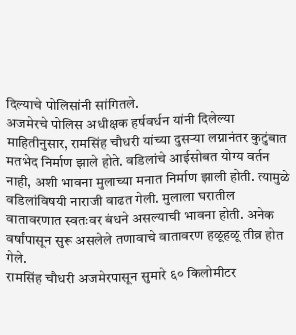दिल्याचे पोलिसांनी सांगितले.
अजमेरचे पोलिस अधीक्षक हर्षवर्धन यांनी दिलेल्या माहितीनुसार, रामसिंह चौधरी यांच्या दुसऱ्या लग्नानंतर कुटुंबात मतभेद निर्माण झाले होते. वडिलांचे आईसोबत योग्य वर्तन नाही, अशी भावना मुलाच्या मनात निर्माण झाली होती. त्यामुळे वडिलांविषयी नाराजी वाढत गेली. मुलाला घरातील वातावरणात स्वतःवर बंधने असल्याची भावना होती. अनेक वर्षांपासून सुरू असलेले तणावाचे वातावरण हळूहळू तीव्र होत गेले.
रामसिंह चौधरी अजमेरपासून सुमारे ६० किलोमीटर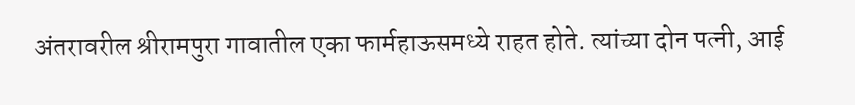अंतरावरील श्रीरामपुरा गावातील एका फार्महाऊसमध्ये राहत होते. त्यांच्या दोन पत्नी, आई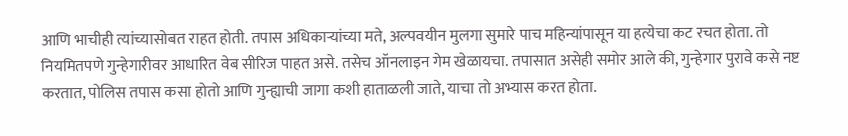आणि भाचीही त्यांच्यासोबत राहत होती. तपास अधिकाऱ्यांच्या मते, अल्पवयीन मुलगा सुमारे पाच महिन्यांपासून या हत्येचा कट रचत होता. तो नियमितपणे गुन्हेगारीवर आधारित वेब सीरिज पाहत असे. तसेच ऑनलाइन गेम खेळायचा. तपासात असेही समोर आले की, गुन्हेगार पुरावे कसे नष्ट करतात, पोलिस तपास कसा होतो आणि गुन्ह्याची जागा कशी हाताळली जाते, याचा तो अभ्यास करत होता.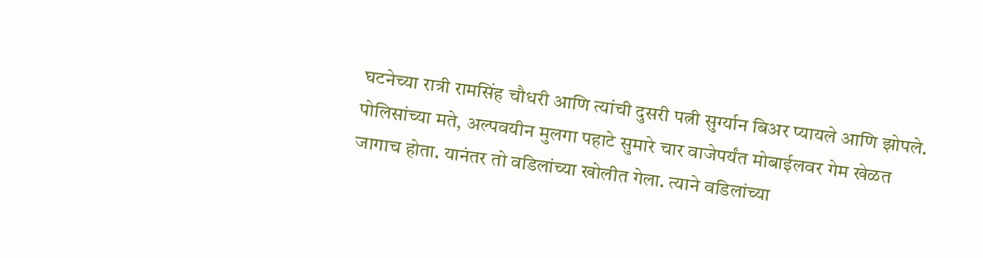घटनेच्या रात्री रामसिंह चौधरी आणि त्यांची दुसरी पत्नी सुर्ग्यान बिअर प्यायले आणि झोपले. पोलिसांच्या मते, अल्पवयीन मुलगा पहाटे सुमारे चार वाजेपर्यंत मोबाईलवर गेम खेळत जागाच होता. यानंतर तो वडिलांच्या खोलीत गेला. त्याने वडिलांच्या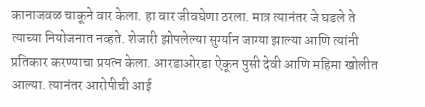कानाजवळ चाकूने वार केला. हा वार जीवघेणा ठरला. मात्र त्यानंतर जे घडले ते त्याच्या नियोजनात नव्हते. शेजारी झोपलेल्या सुर्ग्यान जाग्या झाल्या आणि त्यांनी प्रतिकार करण्याचा प्रयत्न केला. आरडाओरडा ऐकून पुसी देवी आणि महिमा खोलीत आल्या. त्यानंतर आरोपीची आई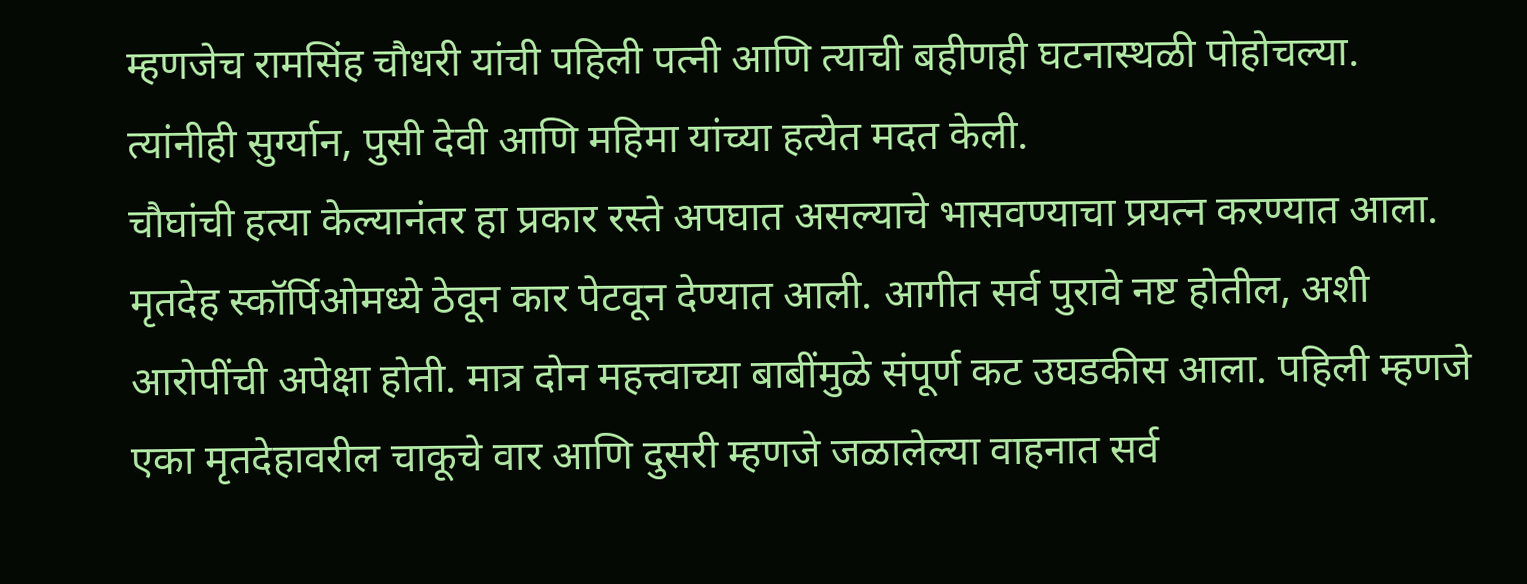म्हणजेच रामसिंह चौधरी यांची पहिली पत्नी आणि त्याची बहीणही घटनास्थळी पोहोचल्या. त्यांनीही सुर्ग्यान, पुसी देवी आणि महिमा यांच्या हत्येत मदत केली.
चौघांची हत्या केल्यानंतर हा प्रकार रस्ते अपघात असल्याचे भासवण्याचा प्रयत्न करण्यात आला. मृतदेह स्कॉर्पिओमध्ये ठेवून कार पेटवून देण्यात आली. आगीत सर्व पुरावे नष्ट होतील, अशी आरोपींची अपेक्षा होती. मात्र दोन महत्त्वाच्या बाबींमुळे संपूर्ण कट उघडकीस आला. पहिली म्हणजे एका मृतदेहावरील चाकूचे वार आणि दुसरी म्हणजे जळालेल्या वाहनात सर्व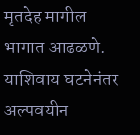मृतदेह मागील भागात आढळणे. याशिवाय घटनेनंतर अल्पवयीन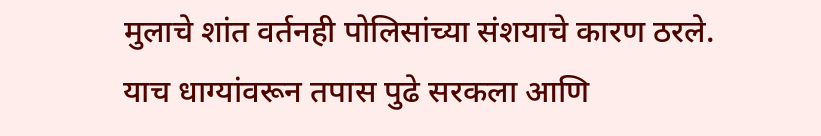मुलाचे शांत वर्तनही पोलिसांच्या संशयाचे कारण ठरले. याच धाग्यांवरून तपास पुढे सरकला आणि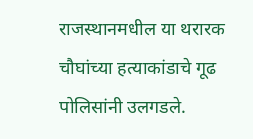राजस्थानमधील या थरारक चौघांच्या हत्याकांडाचे गूढ पोलिसांनी उलगडले.